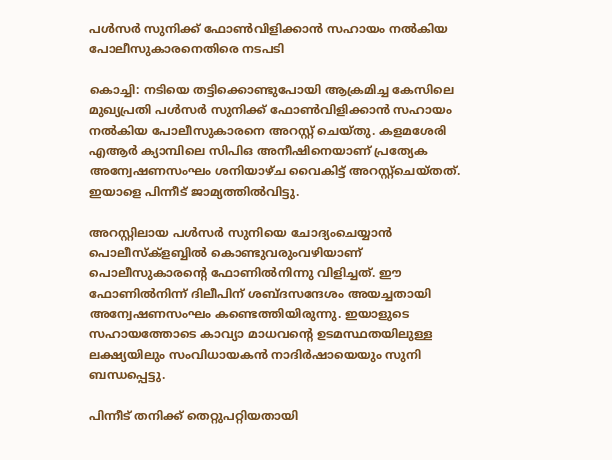പള്‍സര്‍ സുനിക്ക് ഫോണ്‍വിളിക്കാന്‍ സഹായം നല്‍കിയ പോലീസുകാരനെതിരെ നടപടി

കൊച്ചി: നടിയെ തട്ടിക്കൊണ്ടുപോയി ആക്രമിച്ച കേസിലെ മുഖ്യപ്രതി പള്‍സര്‍ സുനിക്ക് ഫോണ്‍വിളിക്കാന്‍ സഹായം നല്‍കിയ പോലീസുകാരനെ അറസ്റ്റ് ചെയ്തു. കളമശേരി എആര്‍ ക്യാമ്പിലെ സിപിഒ അനീഷിനെയാണ് പ്രത്യേക അന്വേഷണസംഘം ശനിയാഴ്ച വൈകിട്ട് അറസ്റ്റ്ചെയ്തത്. ഇയാളെ പിന്നീട് ജാമ്യത്തില്‍വിട്ടു.

അറസ്റ്റിലായ പള്‍സര്‍ സുനിയെ ചോദ്യംചെയ്യാന്‍ പൊലീസ്ക്ളബ്ബില്‍ കൊണ്ടുവരുംവഴിയാണ് പൊലീസുകാരന്റെ ഫോണില്‍നിന്നു വിളിച്ചത്. ഈ ഫോണില്‍നിന്ന് ദിലീപിന് ശബ്ദസന്ദേശം അയച്ചതായി അന്വേഷണസംഘം കണ്ടെത്തിയിരുന്നു. ഇയാളുടെ സഹായത്തോടെ കാവ്യാ മാധവന്റെ ഉടമസ്ഥതയിലുള്ള ലക്ഷ്യയിലും സംവിധായകന്‍ നാദിര്‍ഷായെയും സുനി ബന്ധപ്പെട്ടു.

പിന്നീട് തനിക്ക് തെറ്റുപറ്റിയതായി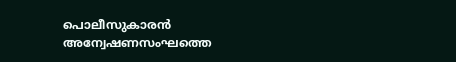പൊലീസുകാരന്‍ അന്വേഷണസംഘത്തെ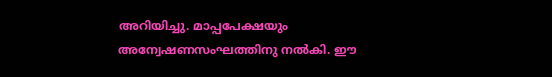അറിയിച്ചു. മാപ്പപേക്ഷയും അന്വേഷണസംഘത്തിനു നല്‍കി. ഈ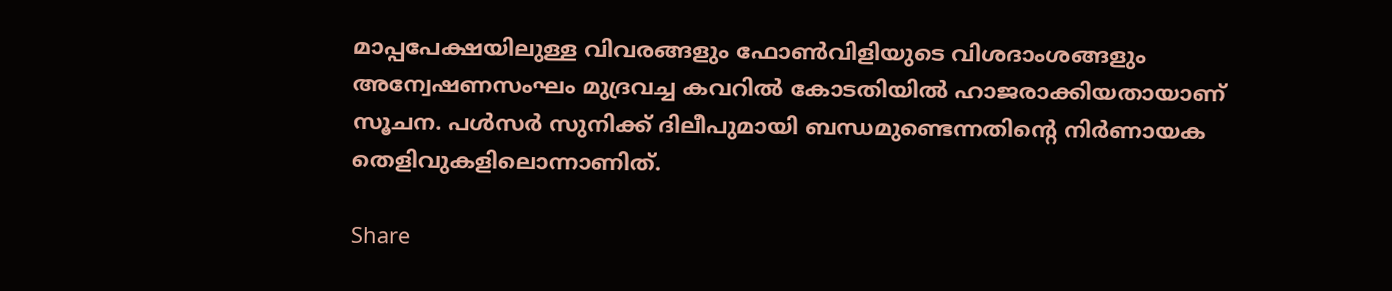മാപ്പപേക്ഷയിലുള്ള വിവരങ്ങളും ഫോണ്‍വിളിയുടെ വിശദാംശങ്ങളും അന്വേഷണസംഘം മുദ്രവച്ച കവറില്‍ കോടതിയില്‍ ഹാജരാക്കിയതായാണ് സൂചന. പള്‍സര്‍ സുനിക്ക് ദിലീപുമായി ബന്ധമുണ്ടെന്നതിന്റെ നിര്‍ണായക തെളിവുകളിലൊന്നാണിത്.

Share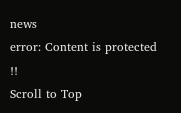news
error: Content is protected !!
Scroll to Top